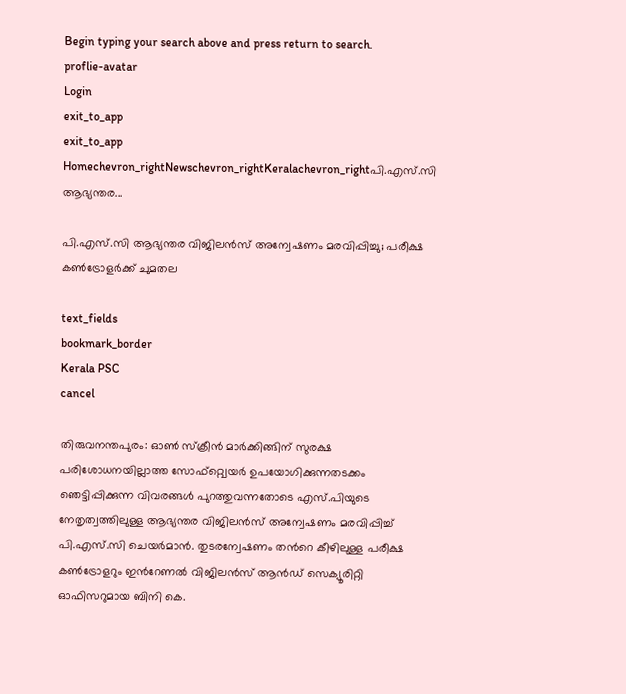Begin typing your search above and press return to search.
proflie-avatar
Login
exit_to_app
exit_to_app
Homechevron_rightNewschevron_rightKeralachevron_rightപി.എസ്.സി ആഭ്യന്തര...

പി.എസ്.സി ആഭ്യന്തര വിജിലൻസ് അന്വേഷണം മരവിപ്പിച്ചു; പരീക്ഷ കൺട്രോളർക്ക് ചുമതല

text_fields
bookmark_border
Kerala PSC
cancel

തിരുവനന്തപുരം: ഓൺ സ്ക്രീൻ മാർക്കിങ്ങിന് സുരക്ഷ പരിശോധനയില്ലാത്ത സോഫ്റ്റ്വെയർ ഉപയോഗിക്കുന്നതടക്കം ഞെട്ടിപ്പിക്കുന്ന വിവരങ്ങൾ പുറത്തുവന്നതോടെ എസ്.പിയുടെ നേതൃത്വത്തിലുള്ള ആഭ്യന്തര വിജിലൻസ് അന്വേഷണം മരവിപ്പിച്ച് പി.എസ്.സി ചെയർമാൻ. തുടരന്വേഷണം തന്‍റെ കീഴിലുള്ള പരീക്ഷ കൺട്രോളറും ഇന്‍റേണൽ വിജിലൻസ് ആൻഡ് സെക്യൂരിറ്റി ഓഫിസറുമായ ബിനി കെ.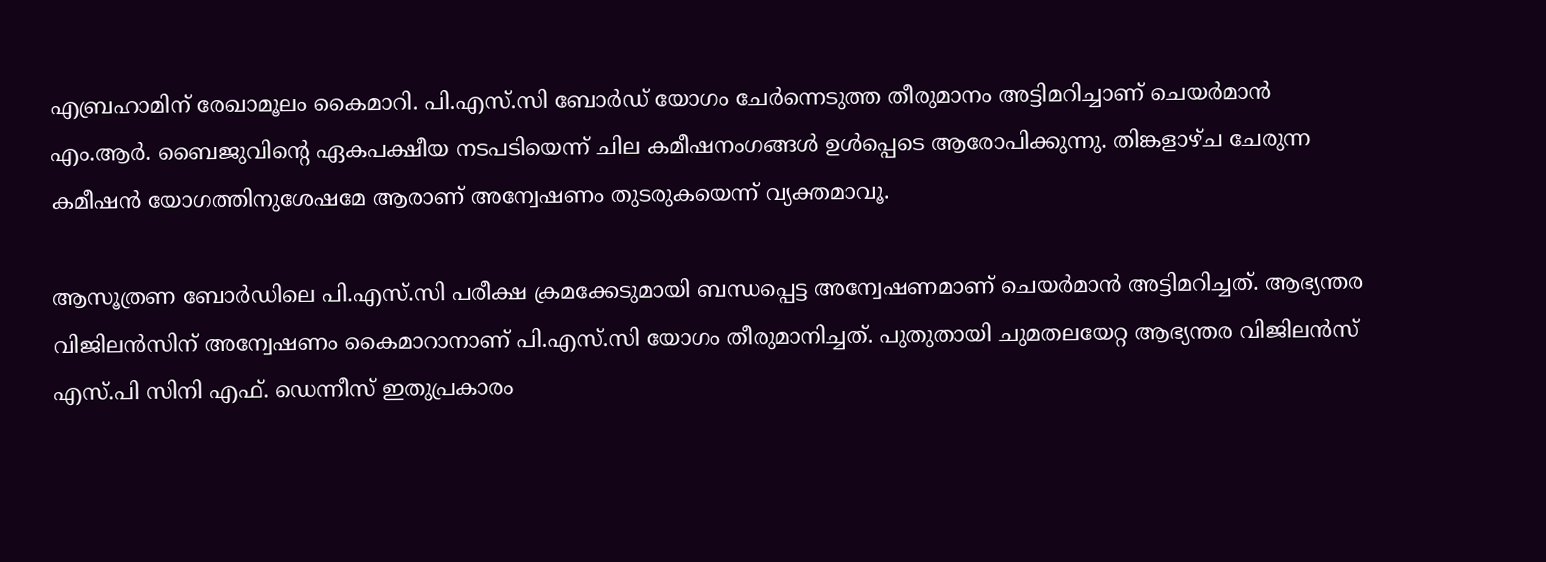എബ്രഹാമിന് രേഖാമൂലം കൈമാറി. പി.എസ്.സി ബോർഡ് യോഗം ചേർന്നെടുത്ത തീരുമാനം അട്ടിമറിച്ചാണ് ചെയർമാൻ എം.ആർ. ബൈജുവിന്‍റെ ഏകപക്ഷീയ നടപടിയെന്ന് ചില കമീഷനംഗങ്ങൾ ഉൾപ്പെടെ ആരോപിക്കുന്നു. തിങ്കളാഴ്ച ചേരുന്ന കമീഷൻ യോഗത്തിനുശേഷമേ ആരാണ് അന്വേഷണം തുടരുകയെന്ന് വ്യക്തമാവൂ.

ആസൂത്രണ ബോർഡിലെ പി.എസ്.സി പരീക്ഷ ക്രമക്കേടുമായി ബന്ധപ്പെട്ട അന്വേഷണമാണ് ചെയർമാൻ അട്ടിമറിച്ചത്. ആഭ്യന്തര വിജിലൻസിന് അന്വേഷണം കൈമാറാനാണ് പി.എസ്.സി യോഗം തീരുമാനിച്ചത്. പുതുതായി ചുമതലയേറ്റ ആഭ്യന്തര വിജിലൻസ് എസ്.പി സിനി എഫ്. ഡെന്നീസ് ഇതുപ്രകാരം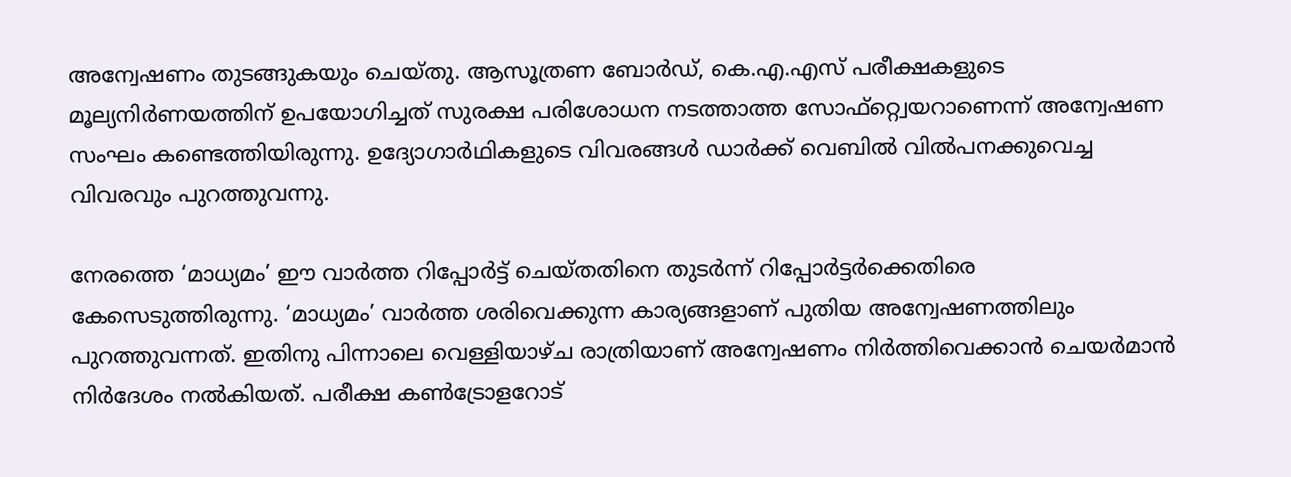അന്വേഷണം തുടങ്ങുകയും ചെയ്തു. ആസൂത്രണ ബോർഡ്, കെ.എ.എസ് പരീക്ഷകളുടെ മൂല്യനിർണയത്തിന് ഉപയോഗിച്ചത് സുരക്ഷ പരിശോധന നടത്താത്ത സോഫ്റ്റ്വെയറാണെന്ന് അന്വേഷണ സംഘം കണ്ടെത്തിയിരുന്നു. ഉദ്യോഗാർഥികളുടെ വിവരങ്ങൾ ഡാർക്ക് വെബിൽ വിൽപനക്കുവെച്ച വിവരവും പുറത്തുവന്നു.

നേരത്തെ ‘മാധ്യമം’ ഈ വാർത്ത റിപ്പോർട്ട് ചെയ്തതിനെ തുടർന്ന് റിപ്പോർട്ടർക്കെതിരെ കേസെടുത്തിരുന്നു. ‘മാധ്യമം’ വാർത്ത ശരിവെക്കുന്ന കാര്യങ്ങളാണ് പുതിയ അന്വേഷണത്തിലും പുറത്തുവന്നത്. ഇതിനു പിന്നാലെ വെള്ളിയാഴ്ച രാത്രിയാണ് അന്വേഷണം നിർത്തിവെക്കാൻ ചെയർമാൻ നിർദേശം നൽകിയത്. പരീക്ഷ കൺട്രോളറോട്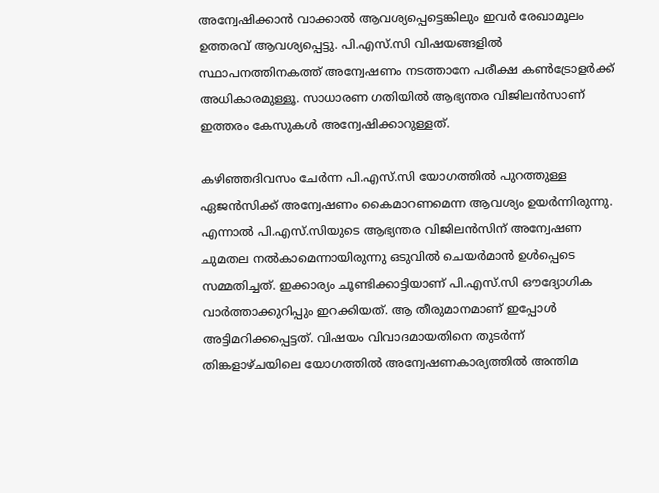അന്വേഷിക്കാൻ വാക്കാൽ ആവശ്യപ്പെട്ടെങ്കിലും ഇവർ രേഖാമൂലം ഉത്തരവ് ആവശ്യപ്പെട്ടു. പി.എസ്.സി വിഷയങ്ങളിൽ സ്ഥാപനത്തിനകത്ത് അന്വേഷണം നടത്താനേ പരീക്ഷ കൺട്രോളർക്ക് അധികാരമുള്ളൂ. സാധാരണ ഗതിയിൽ ആഭ്യന്തര വിജിലൻസാണ് ഇത്തരം കേസുകൾ അന്വേഷിക്കാറുള്ളത്.

കഴിഞ്ഞദിവസം ചേർന്ന പി.എസ്.സി യോഗത്തിൽ പുറത്തുള്ള ഏജൻസിക്ക് അന്വേഷണം കൈമാറണമെന്ന ആവശ്യം ഉയർന്നിരുന്നു. എന്നാൽ പി.എസ്.സിയുടെ ആഭ്യന്തര വിജിലൻസിന് അന്വേഷണ ചുമതല നൽകാമെന്നായിരുന്നു ഒടുവിൽ ചെയർമാൻ ഉൾപ്പെടെ സമ്മതിച്ചത്. ഇക്കാര്യം ചൂണ്ടിക്കാട്ടിയാണ് പി.എസ്.സി ഔദ്യോഗിക വാർത്താക്കുറിപ്പും ഇറക്കിയത്. ആ തീരുമാനമാണ് ഇപ്പോൾ അട്ടിമറിക്കപ്പെട്ടത്. വിഷയം വിവാദമായതിനെ തുടർന്ന് തിങ്കളാഴ്ചയിലെ യോഗത്തിൽ അന്വേഷണകാര്യത്തിൽ അന്തിമ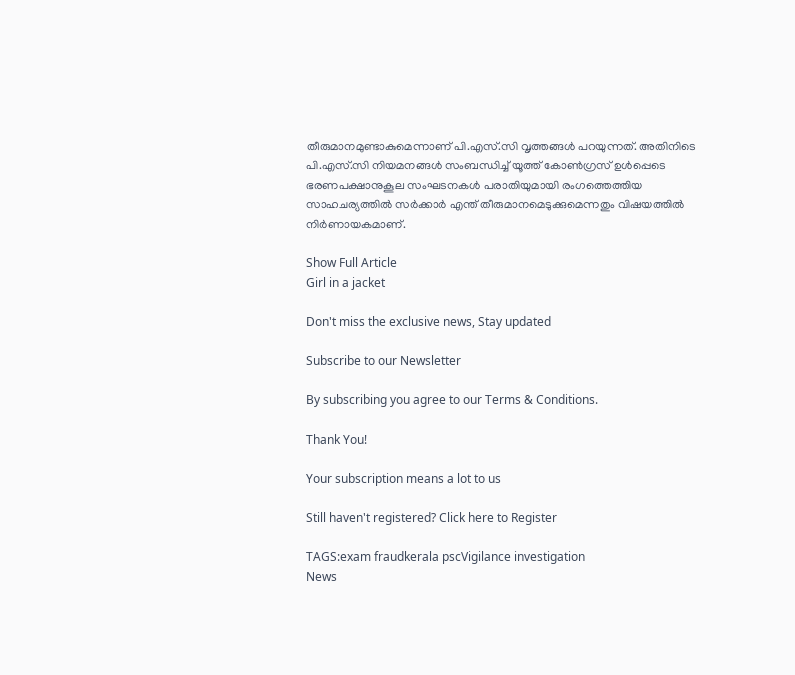തീരുമാനമുണ്ടാകുമെന്നാണ് പി.എസ്.സി വൃത്തങ്ങൾ പറയുന്നത്. അതിനിടെ പി.എസ്.സി നിയമനങ്ങൾ സംബന്ധിച്ച് യൂത്ത് കോൺഗ്രസ് ഉൾപ്പെടെ ഭരണപക്ഷാനുകൂല സംഘടനകൾ പരാതിയുമായി രംഗത്തെത്തിയ സാഹചര്യത്തിൽ സർക്കാർ എന്ത് തീരുമാനമെടുക്കുമെന്നതും വിഷയത്തിൽ നിർണായകമാണ്.

Show Full Article
Girl in a jacket

Don't miss the exclusive news, Stay updated

Subscribe to our Newsletter

By subscribing you agree to our Terms & Conditions.

Thank You!

Your subscription means a lot to us

Still haven't registered? Click here to Register

TAGS:exam fraudkerala pscVigilance investigation
News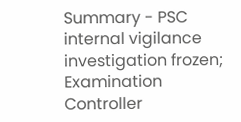Summary - PSC internal vigilance investigation frozen; Examination Controller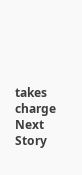takes charge
Next Story